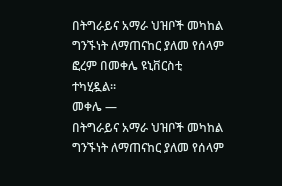በትግራይና አማራ ህዝቦች መካከል ግንኙነት ለማጠናከር ያለመ የሰላም ፎረም በመቀሌ ዩኒቨርስቲ ተካሂዷል።
መቀሌ —
በትግራይና አማራ ህዝቦች መካከል ግንኙነት ለማጠናከር ያለመ የሰላም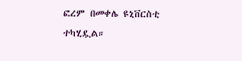ፎረም በመቀሌ ዩኒቨርስቲ ተካሂዷል።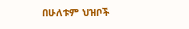በሁለቱም ህዝቦች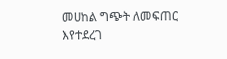መሀከል ግጭት ለመፍጠር እየተደረገ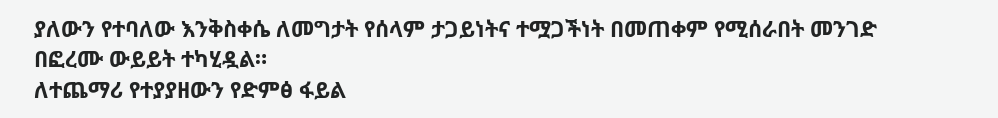ያለውን የተባለው እንቅስቀሴ ለመግታት የሰላም ታጋይነትና ተሟጋችነት በመጠቀም የሚሰራበት መንገድ በፎረሙ ውይይት ተካሂዷል።
ለተጨማሪ የተያያዘውን የድምፅ ፋይል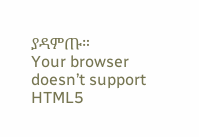ያዳምጡ።
Your browser doesn’t support HTML5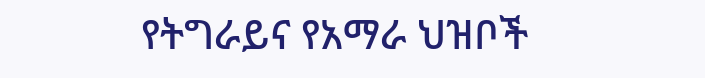የትግራይና የአማራ ህዝቦች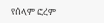የሰላም ፎረም